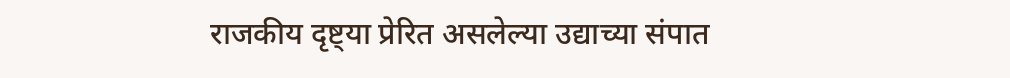राजकीय दृष्ट्या प्रेरित असलेल्या उद्याच्या संपात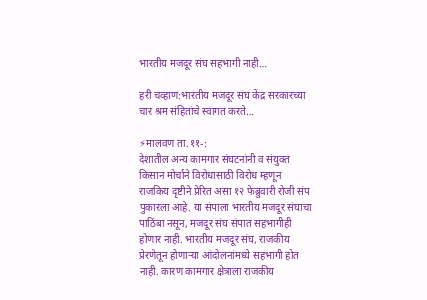भारतीय मजदूर संघ सहभागी नाही…

हरी चव्हाण:भारतीय मजदूर संघ केंद्र सरकारच्या चार श्रम संहितांचे स्वागत करते…

⚡मालवण ता.११-:
देशातील अन्य कामगार संघटनांनी व संयुक्त किसान मोर्चाने विरोधासाठी विरोध म्हणून राजकिय दृष्टीने प्रेरित असा १२ फेब्रुवारी रोजी संप पुकारला आहे. या संपाला भारतीय मजदूर संघाचा पाठिंबा नसून, मजदूर संघ संपात सहभागीही होणार नाही. भारतीय मजदूर संघ, राजकीय प्रेरणेतून होणाऱ्या आंदोलनांमध्ये सहभागी होत नाही. कारण कामगार क्षेत्राला राजकीय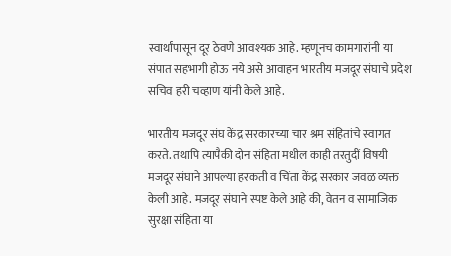स्वार्थांपासून दूर ठेवणे आवश्यक आहे. म्हणूनच कामगारांनी या संपात सहभागी होऊ नये असे आवाहन भारतीय मजदूर संघाचे प्रदेश सचिव हरी चव्हाण यांनी केले आहे.

भारतीय मजदूर संघ केंद्र सरकारच्या चार श्रम संहितांचे स्वागत करते. तथापि त्यापैकी दोन संहिता मधील काही तरतुदीं विषयी मजदूर संघाने आपल्या हरकती व चिंता केंद्र सरकार जवळ व्यक्त केली आहे. मजदूर संघाने स्पष्ट केले आहे की, वेतन व सामाजिक सुरक्षा संहिता या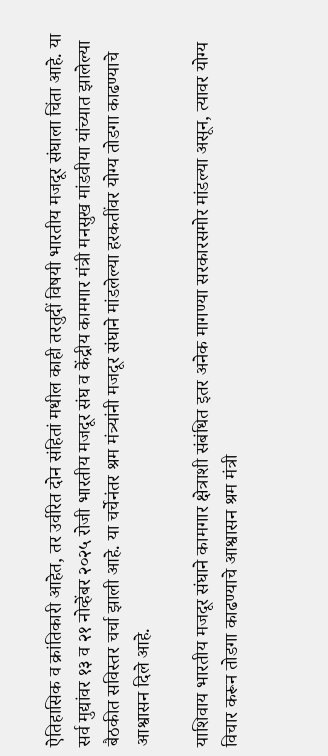ऐतिहासिक व क्रांतिकारी आहेत, तर उर्वरित दोन संहितां मधील काही तरतुदीं विषयी भारतीय मजदूर संघाला चिंता आहे. या सर्व मुद्यांवर १३ व २१ नोव्हेंबर २०२५ रोजी भारतीय मजदूर संघ व केंद्रीय कामगार मंत्री मनसुख मांडवीया यांच्यात झालेल्या बैठकीत सविस्तर चर्चा झाली आहे. या चर्चेनंतर श्रम मंत्र्यांनी मजदूर संघाने मांडलेल्या हरकतींवर योग्य तोडगा काढण्याचे आश्वासन दिले आहे.

याशिवाय भारतीय मजदूर संघाने कामगार क्षेत्राशी संबंधित इतर अनेक मागण्या सरकारसमोर मांडल्या असून, त्यावर योग्य विचार करून तोडगा काढण्याचे आश्वासन श्रम मंत्री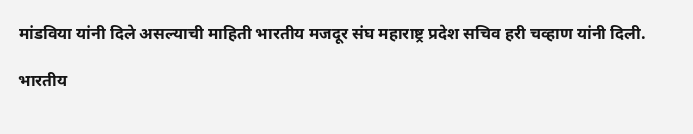मांडविया यांनी दिले असल्याची माहिती भारतीय मजदूर संघ महाराष्ट्र प्रदेश सचिव हरी चव्हाण यांनी दिली.

भारतीय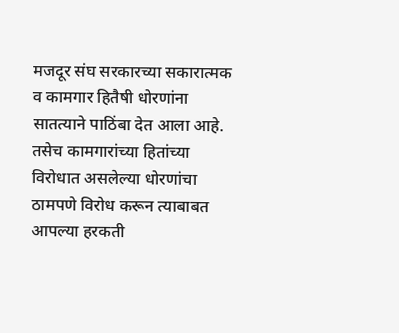मजदूर संघ सरकारच्या सकारात्मक व कामगार हितैषी धोरणांना सातत्याने पाठिंबा देत आला आहे. तसेच कामगारांच्या हितांच्या विरोधात असलेल्या धोरणांचा ठामपणे विरोध करून त्याबाबत आपल्या हरकती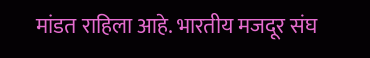मांडत राहिला आहे. भारतीय मजदूर संघ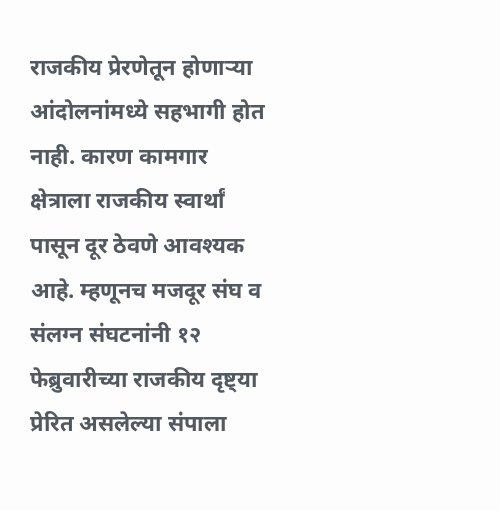राजकीय प्रेरणेतून होणाऱ्या आंदोलनांमध्ये सहभागी होत नाही. कारण कामगार क्षेत्राला राजकीय स्वार्थां पासून दूर ठेवणे आवश्यक आहे. म्हणूनच मजदूर संघ व संलग्न संघटनांनी १२ फेब्रुवारीच्या राजकीय दृष्ट्या प्रेरित असलेल्या संपाला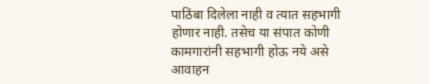पाठिंबा दिलेला नाही व त्यात सहभागी होणार नाही. तसेच या संपात कोणी कामगारांनी सहभागी होऊ नये असे आवाहन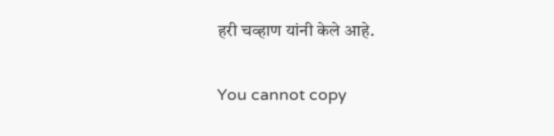हरी चव्हाण यांनी केले आहे.

You cannot copy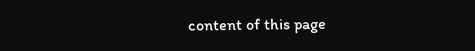content of this page